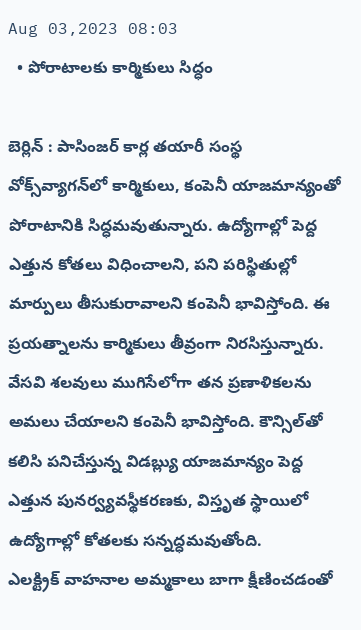Aug 03,2023 08:03
  • పోరాటాలకు కార్మికులు సిద్ధం

బెర్లిన్‌ : పాసింజర్‌ కార్ల తయారీ సంస్థ వోక్స్‌వ్యాగన్‌లో కార్మికులు, కంపెనీ యాజమాన్యంతో పోరాటానికి సిద్ధమవుతున్నారు. ఉద్యోగాల్లో పెద్ద ఎత్తున కోతలు విధించాలని, పని పరిస్థితుల్లో మార్పులు తీసుకురావాలని కంపెనీ భావిస్తోంది. ఈ ప్రయత్నాలను కార్మికులు తీవ్రంగా నిరసిస్తున్నారు. వేసవి శలవులు ముగిసేలోగా తన ప్రణాళికలను అమలు చేయాలని కంపెనీ భావిస్తోంది. కౌన్సిల్‌తో కలిసి పనిచేస్తున్న విడబ్ల్యు యాజమాన్యం పెద్ద ఎత్తున పునర్వ్యవస్థీకరణకు, విస్తృత స్థాయిలో ఉద్యోగాల్లో కోతలకు సన్నద్ధమవుతోంది.
ఎలక్ట్రిక్‌ వాహనాల అమ్మకాలు బాగా క్షీణించడంతో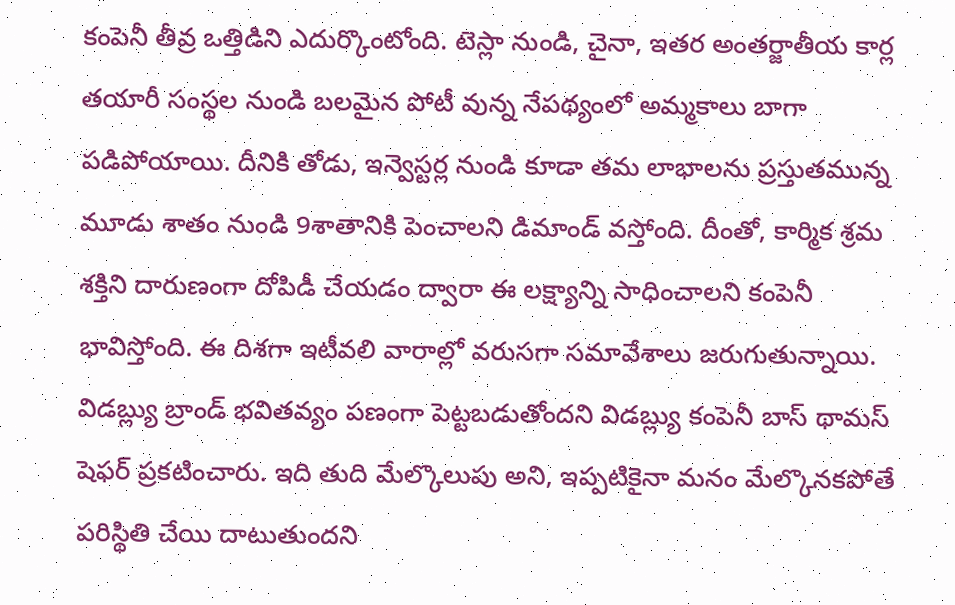కంపెనీ తీవ్ర ఒత్తిడిని ఎదుర్కొంటోంది. టెస్లా నుండి, చైనా, ఇతర అంతర్జాతీయ కార్ల తయారీ సంస్థల నుండి బలమైన పోటీ వున్న నేపథ్యంలో అమ్మకాలు బాగా పడిపోయాయి. దీనికి తోడు, ఇన్వెస్టర్ల నుండి కూడా తమ లాభాలను ప్రస్తుతమున్న మూడు శాతం నుండి 9శాతానికి పెంచాలని డిమాండ్‌ వస్తోంది. దీంతో, కార్మిక శ్రమ శక్తిని దారుణంగా దోపిడీ చేయడం ద్వారా ఈ లక్ష్యాన్ని సాధించాలని కంపెనీ భావిస్తోంది. ఈ దిశగా ఇటీవలి వారాల్లో వరుసగా సమావేశాలు జరుగుతున్నాయి. విడబ్ల్యు బ్రాండ్‌ భవితవ్యం పణంగా పెట్టబడుతోందని విడబ్ల్యు కంపెనీ బాస్‌ థామస్‌ షెఫర్‌ ప్రకటించారు. ఇది తుది మేల్కొలుపు అని, ఇప్పటికైనా మనం మేల్కొనకపోతే పరిస్థితి చేయి దాటుతుందని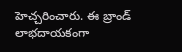హెచ్చరించారు. ఈ బ్రాండ్‌ లాభదాయకంగా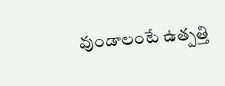వుండాలంటే ఉత్పత్తి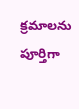క్రమాలను పూర్తిగా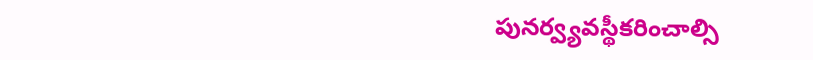పునర్వ్యవస్థీకరించాల్సి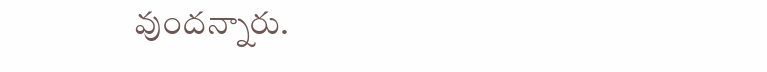వుందన్నారు.